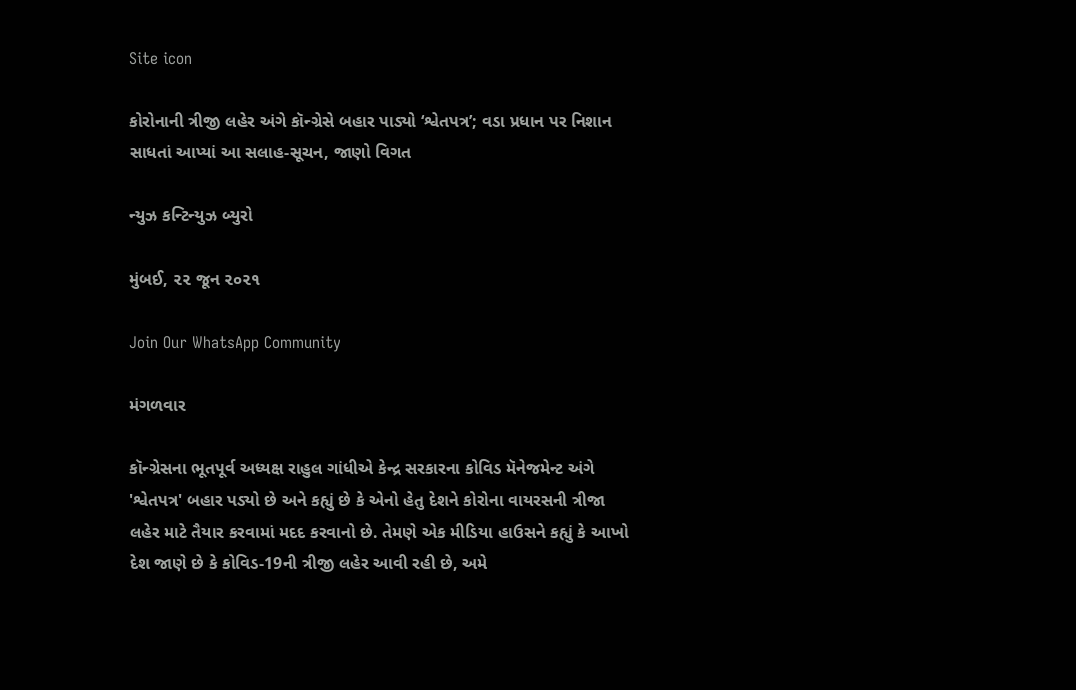Site icon

કોરોનાની ત્રીજી લહેર અંગે કૉન્ગ્રેસે બહાર પાડ્યો ‘શ્વેતપત્ર’; વડા પ્રધાન પર નિશાન સાધતાં આપ્યાં આ સલાહ-સૂચન, જાણો વિગત

ન્યુઝ કન્ટિન્યુઝ બ્યુરો

મુંબઈ, ૨૨ જૂન ૨૦૨૧

Join Our WhatsApp Community

મંગળવાર

કૉન્ગ્રેસના ભૂતપૂર્વ અધ્યક્ષ રાહુલ ગાંધીએ કેન્દ્ર સરકારના કોવિડ મૅનેજમેન્ટ અંગે 'શ્વેતપત્ર' બહાર પડ્યો છે અને કહ્યું છે કે એનો હેતુ દેશને કોરોના વાયરસની ત્રીજા લહેર માટે તૈયાર કરવામાં મદદ કરવાનો છે. તેમણે એક મીડિયા હાઉસને કહ્યું કે આખો દેશ જાણે છે કે કોવિડ-19ની ત્રીજી લહેર આવી રહી છે, અમે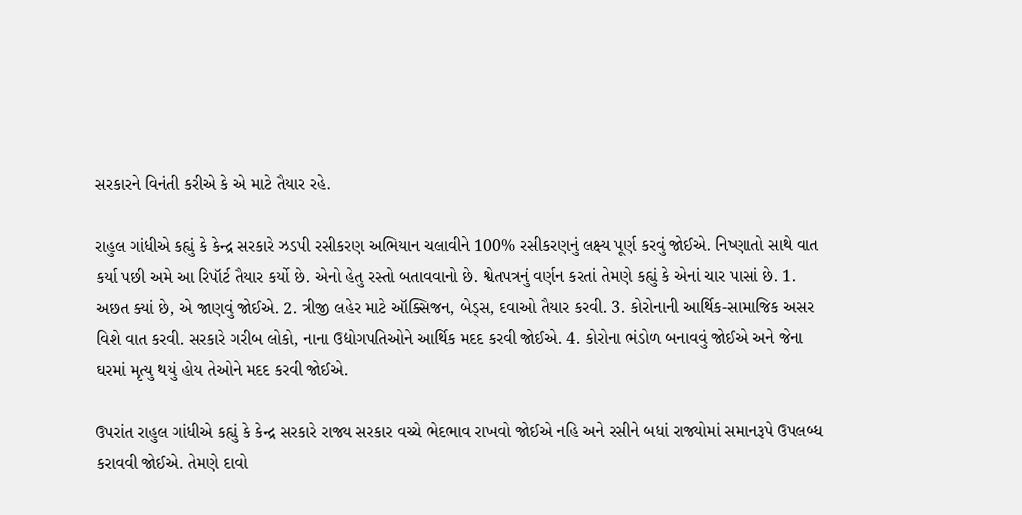સરકારને વિનંતી કરીએ કે એ માટે તૈયાર રહે.

રાહુલ ગાંધીએ કહ્યું કે કેન્દ્ર સરકારે ઝડપી રસીકરણ અભિયાન ચલાવીને 100% રસીકરણનું લક્ષ્ય પૂર્ણ કરવું જોઈએ. નિષ્ણાતો સાથે વાત કર્યા પછી અમે આ રિપૉર્ટ તૈયાર કર્યો છે. એનો હેતુ રસ્તો બતાવવાનો છે. શ્વેતપત્રનું વર્ણન કરતાં તેમણે કહ્યું કે એનાં ચાર પાસાં છે. 1. અછત ક્યાં છે, એ જાણવું જોઈએ. 2. ત્રીજી લહેર માટે ઑક્સિજન, બેડ્સ, દવાઓ તૈયાર કરવી. 3. કોરોનાની આર્થિક-સામાજિક અસર વિશે વાત કરવી. સરકારે ગરીબ લોકો, નાના ઉદ્યોગપતિઓને આર્થિક મદદ કરવી જોઈએ. 4. કોરોના ભંડોળ બનાવવું જોઈએ અને જેના ઘરમાં મૃત્યુ થયું હોય તેઓને મદદ કરવી જોઈએ.

ઉપરાંત રાહુલ ગાંધીએ કહ્યું કે કેન્દ્ર સરકારે રાજ્ય સરકાર વચ્ચે ભેદભાવ રાખવો જોઈએ નહિ અને રસીને બધાં રાજ્યોમાં સમાનરૂપે ઉપલબ્ધ કરાવવી જોઈએ. તેમણે દાવો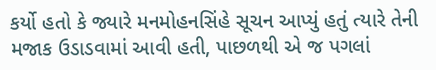કર્યો હતો કે જ્યારે મનમોહનસિંહે સૂચન આપ્યું હતું ત્યારે તેની મજાક ઉડાડવામાં આવી હતી, પાછળથી એ જ પગલાં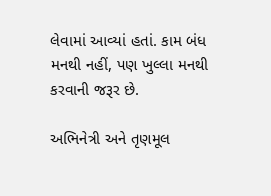લેવામાં આવ્યાં હતાં. કામ બંધ મનથી નહીં, પણ ખુલ્લા મનથી કરવાની જરૂર છે.

અભિનેત્રી અને તૃણમૂલ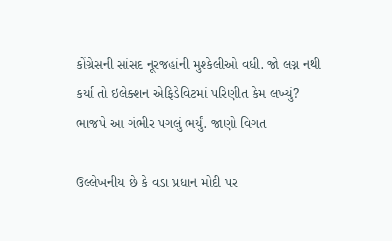કોંગ્રેસની સાંસદ નૂરજહાંની મુશ્કેલીઓ વધી. જો લગ્ન નથી કર્યા તો ઇલેક્શન એફિડેવિટમાં પરિણીત કેમ લખ્યું? ભાજપે આ ગંભીર પગલું ભર્યું. જાણો વિગત

ઉલ્લેખનીય છે કે વડા પ્રધાન મોદી પર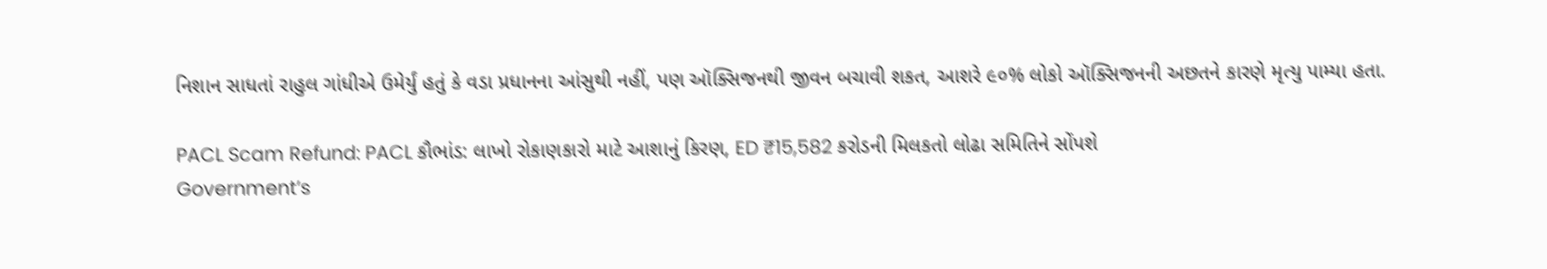નિશાન સાધતાં રાહુલ ગાંધીએ ઉમેર્યું હતું કે વડા પ્રધાનના આંસુથી નહીં, પણ ઑક્સિજનથી જીવન બચાવી શકત, આશરે ૯૦% લોકો ઑક્સિજનની અછતને કારણે મૃત્યુ પામ્યા હતા.

PACL Scam Refund: PACL કૌભાંડ: લાખો રોકાણકારો માટે આશાનું કિરણ, ED ₹15,582 કરોડની મિલકતો લોઢા સમિતિને સોંપશે
Government’s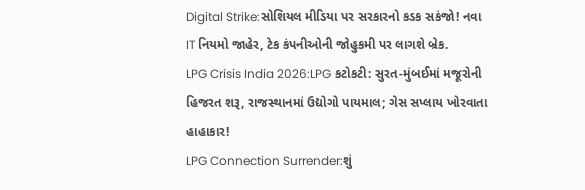Digital Strike:સોશિયલ મીડિયા પર સરકારનો કડક સકંજો! નવા IT નિયમો જાહેર, ટેક કંપનીઓની જોહુકમી પર લાગશે બ્રેક.
LPG Crisis India 2026:LPG કટોકટી: સુરત-મુંબઈમાં મજૂરોની હિજરત શરૂ, રાજસ્થાનમાં ઉદ્યોગો પાયમાલ; ગેસ સપ્લાય ખોરવાતા હાહાકાર!
LPG Connection Surrender:શું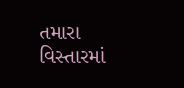તમારા વિસ્તારમાં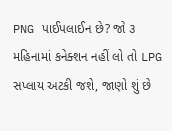PNG પાઈપલાઈન છે? જો ૩ મહિનામાં કનેક્શન નહીં લો તો LPG સપ્લાય અટકી જશે, જાણો શું છે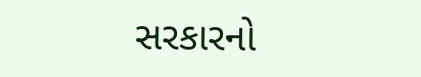સરકારનો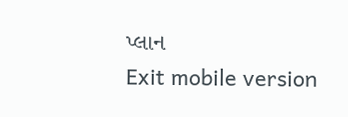પ્લાન
Exit mobile version